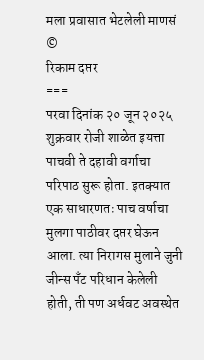मला प्रवासात भेटलेली माणसं ©
रिकाम दप्तर
===
परवा दिनांक २० जून २०२५ शुक्रवार रोजी शाळेत इयत्ता पाचवी ते दहावी वर्गाचा परिपाठ सुरू होता. इतक्यात एक साधारणतः पाच वर्षाचा मुलगा पाठीवर दप्तर घेऊन आला. त्या निरागस मुलाने जुनी जीन्स पँट परिधान केलेली होती, ती पण अर्धवट अवस्थेत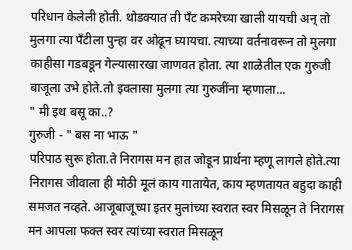परिधान केलेली होती. थोडक्यात ती पँट कमरेच्या खाली यायची अन् तो मुलगा त्या पँटीला पुन्हा वर ओढून घ्यायचा. त्याच्या वर्तनावरून तो मुलगा काहीसा गडबडून गेल्यासारखा जाणवत होता. त्या शाळेतील एक गुरुजी बाजूला उभे होते.तो इवलासा मुलगा त्या गुरुजींना म्हणाला...
" मी इथ बसू का..?
गुरुजी - " बस ना भाऊ "
परिपाठ सुरू होता.ते निरागस मन हात जोडून प्रार्थना म्हणू लागले होते.त्या निरागस जीवाला ही मोठी मूलं काय गातायेत, काय म्हणतायत बहुदा काही समजत नव्हते. आजूबाजूच्या इतर मुलांच्या स्वरात स्वर मिसळून ते निरागस मन आपला फक्त स्वर त्यांच्या स्वरात मिसळून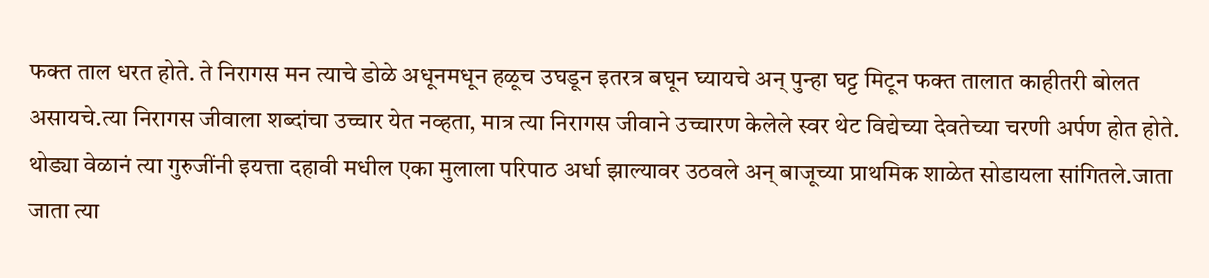फक्त ताल धरत होते. ते निरागस मन त्याचे डोळे अधूनमधून हळूच उघडून इतरत्र बघून घ्यायचे अन् पुन्हा घट्ट मिटून फक्त तालात काहीतरी बोलत असायचे.त्या निरागस जीवाला शब्दांचा उच्चार येत नव्हता, मात्र त्या निरागस जीवाने उच्चारण केलेले स्वर थेट विद्येच्या देवतेच्या चरणी अर्पण होत होते.
थोड्या वेळानं त्या गुरुजींनी इयत्ता दहावी मधील एका मुलाला परिपाठ अर्धा झाल्यावर उठवले अन् बाजूच्या प्राथमिक शाळेत सोडायला सांगितले.जाता जाता त्या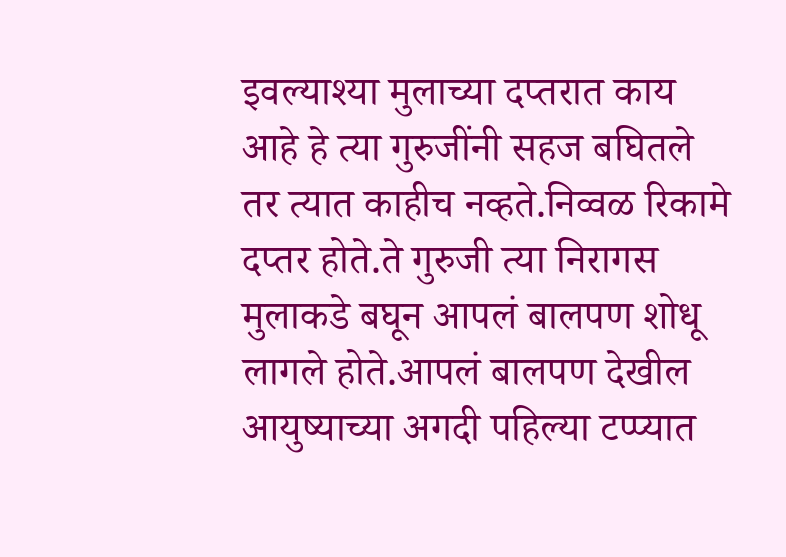इवल्याश्या मुलाच्या दप्तरात काय आहे हे त्या गुरुजींनी सहज बघितले तर त्यात काहीच नव्हते.निव्वळ रिकामे दप्तर होते.ते गुरुजी त्या निरागस मुलाकडे बघून आपलं बालपण शोधू लागले होते.आपलं बालपण देखील आयुष्याच्या अगदी पहिल्या टप्प्यात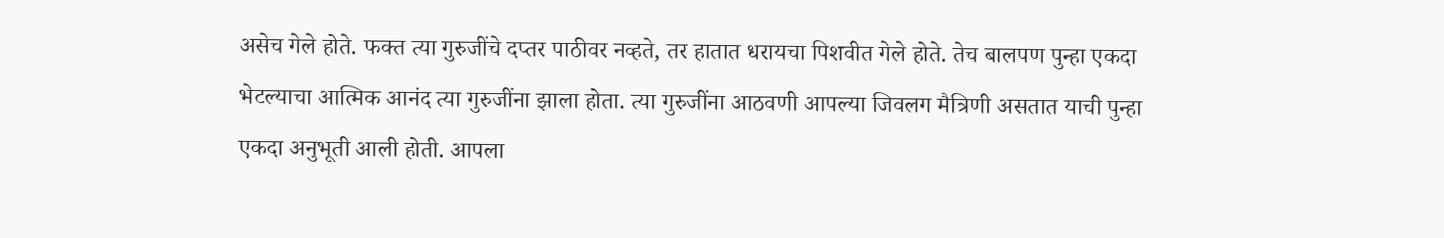असेच गेले होते. फक्त त्या गुरुजींचे दप्तर पाठीवर नव्हते, तर हातात धरायचा पिशवीत गेले होते. तेच बालपण पुन्हा एकदा भेटल्याचा आत्मिक आनंद त्या गुरुजींना झाला होता. त्या गुरुजींना आठवणी आपल्या जिवलग मैत्रिणी असतात याची पुन्हा एकदा अनुभूती आली होती. आपला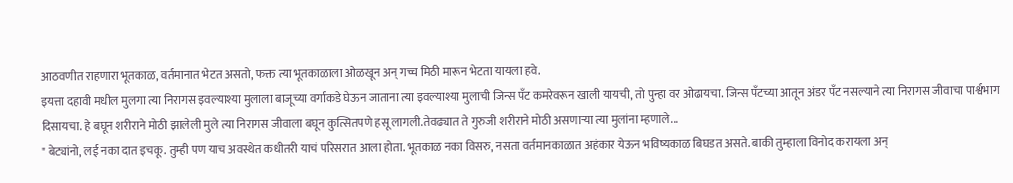आठवणीत राहणारा भूतकाळ, वर्तमानात भेटत असतो, फक्त त्या भूतकाळाला ओळखून अन् गच्च मिठी मारून भेटता यायला हवे.
इयत्ता दहावी मधील मुलगा त्या निरागस इवल्याश्या मुलाला बाजूच्या वर्गाकडे घेऊन जाताना त्या इवल्याश्या मुलाची जिन्स पँट कमरेवरून खाली यायची, तो पुन्हा वर ओढायचा. जिन्स पँटच्या आतून अंडर पँट नसल्याने त्या निरागस जीवाचा पार्श्वभाग दिसायचा. हे बघून शरीराने मोठी झालेली मुले त्या निरागस जीवाला बघून कुत्सितपणे हसू लागली.तेवढ्यात ते गुरुजी शरीराने मोठी असणाऱ्या त्या मुलांना म्हणाले...
" बेट्यांनो, लई नका दात इचकू. तुम्ही पण याच अवस्थेत कधीतरी याचं परिसरात आला होता. भूतकाळ नका विसरु, नसता वर्तमानकाळात अहंकार येऊन भविष्यकाळ बिघडत असते. बाकी तुम्हाला विनोद करायला अन्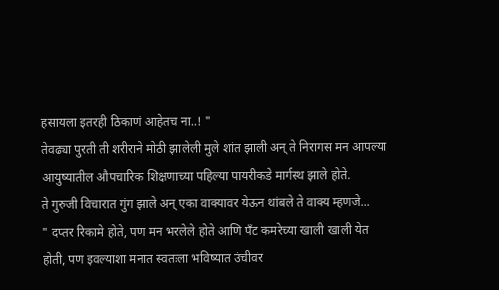हसायला इतरही ठिकाणं आहेतच ना..! "
तेवढ्या पुरती ती शरीराने मोठी झालेली मुले शांत झाली अन् ते निरागस मन आपल्या आयुष्यातील औपचारिक शिक्षणाच्या पहिल्या पायरीकडे मार्गस्थ झाले होते.
ते गुरुजी विचारात गुंग झाले अन् एका वाक्यावर येऊन थांबले ते वाक्य म्हणजे...
" दप्तर रिकामे होते, पण मन भरलेले होते आणि पँट कमरेच्या खाली खाली येत होती, पण इवल्याशा मनात स्वतःला भविष्यात उंचीवर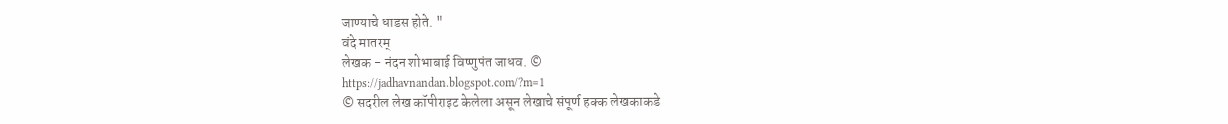जाण्याचे धाडस होते. "
वंदे मातरम्
लेखक - नंदन शोभाबाई विष्णुपंत जाधव. ©
https://jadhavnandan.blogspot.com/?m=1
© सदरील लेख कॉपीराइट केलेला असून लेखाचे संपूर्ण हक्क लेखकाकडे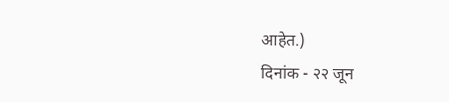आहेत.)
दिनांक - २२ जून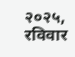२०२५, रविवार